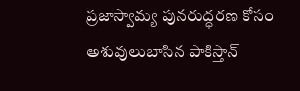ప్రజాస్వామ్య పునరుద్ధరణ కోసం అశువులుబాసిన పాకిస్తాన్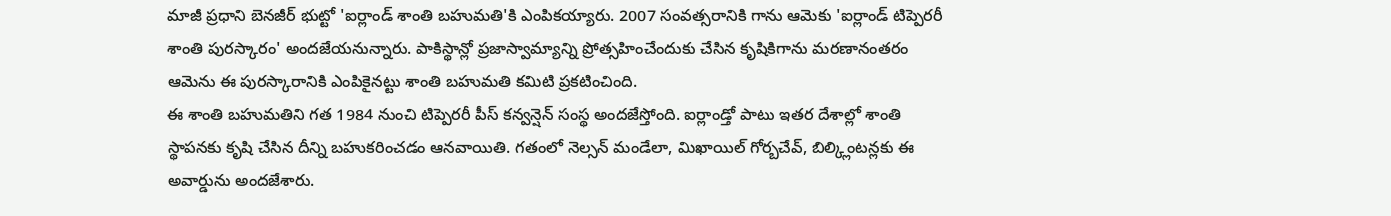మాజీ ప్రధాని బెనజీర్ భుట్టో 'ఐర్లాండ్ శాంతి బహుమతి'కి ఎంపికయ్యారు. 2007 సంవత్సరానికి గాను ఆమెకు 'ఐర్లాండ్ టిప్పెరరీ శాంతి పురస్కారం' అందజేయనున్నారు. పాకిస్థాన్లో ప్రజాస్వామ్యాన్ని ప్రోత్సహించేందుకు చేసిన కృషికిగాను మరణానంతరం ఆమెను ఈ పురస్కారానికి ఎంపికైనట్టు శాంతి బహుమతి కమిటి ప్రకటించింది.
ఈ శాంతి బహుమతిని గత 1984 నుంచి టిప్పెరరీ పీస్ కన్వన్షెన్ సంస్థ అందజేస్తోంది. ఐర్లాండ్తో పాటు ఇతర దేశాల్లో శాంతి స్థాపనకు కృషి చేసిన దీన్ని బహుకరించడం ఆనవాయితి. గతంలో నెల్సన్ మండేలా, మిఖాయిల్ గోర్బచేవ్, బిల్క్లింటన్లకు ఈ అవార్డును అందజేశారు.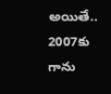అయితే.. 2007కు గాను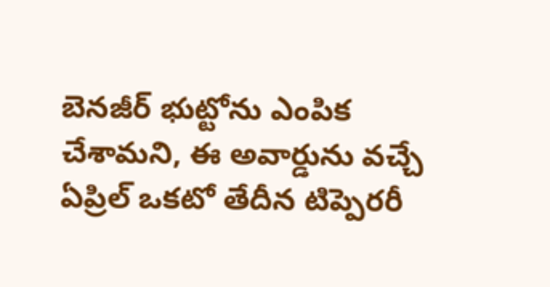బెనజీర్ భుట్టోను ఎంపిక చేశామని, ఈ అవార్డును వచ్చే ఏప్రిల్ ఒకటో తేదీన టిప్పెరరీ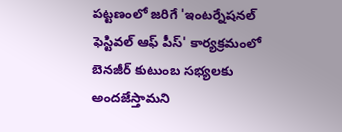పట్టణంలో జరిగే 'ఇంటర్నేషనల్ ఫెస్టివల్ ఆఫ్ పీస్' కార్యక్రమంలో బెనజీర్ కుటుంబ సభ్యలకు అందజేస్తామని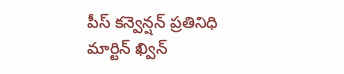పీస్ కన్వెన్షన్ ప్రతినిధి మార్టిన్ ఖ్విన్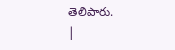తెలిపారు.
|